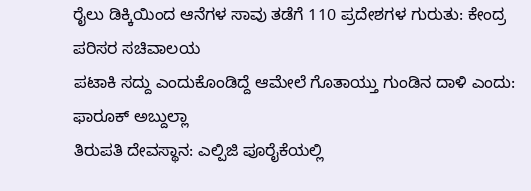ರೈಲು ಡಿಕ್ಕಿಯಿಂದ ಆನೆಗಳ ಸಾವು ತಡೆಗೆ 110 ಪ್ರದೇಶಗಳ ಗುರುತು: ಕೇಂದ್ರ ಪರಿಸರ ಸಚಿವಾಲಯ
ಪಟಾಕಿ ಸದ್ದು ಎಂದುಕೊಂಡಿದ್ದೆ ಆಮೇಲೆ ಗೊತಾಯ್ತು ಗುಂಡಿನ ದಾಳಿ ಎಂದು: ಫಾರೂಕ್ ಅಬ್ದುಲ್ಲಾ
ತಿರುಪತಿ ದೇವಸ್ಥಾನ: ಎಲ್ಪಿಜಿ ಪೂರೈಕೆಯಲ್ಲಿ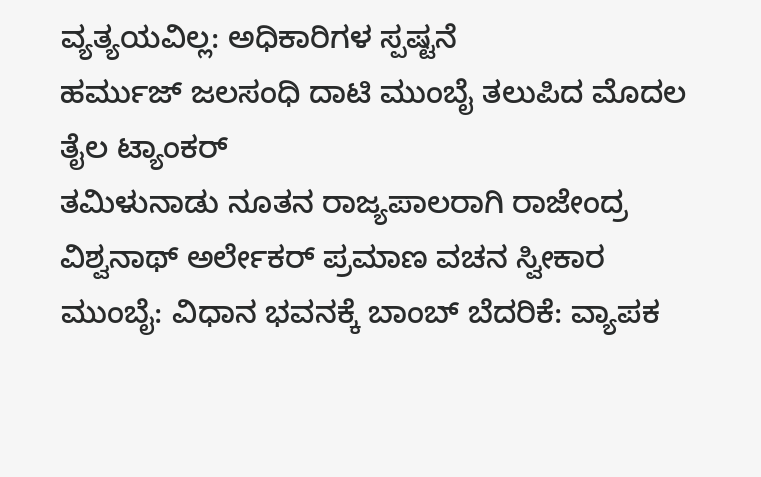ವ್ಯತ್ಯಯವಿಲ್ಲ: ಅಧಿಕಾರಿಗಳ ಸ್ಪಷ್ಟನೆ
ಹರ್ಮುಜ್ ಜಲಸಂಧಿ ದಾಟಿ ಮುಂಬೈ ತಲುಪಿದ ಮೊದಲ ತೈಲ ಟ್ಯಾಂಕರ್
ತಮಿಳುನಾಡು ನೂತನ ರಾಜ್ಯಪಾಲರಾಗಿ ರಾಜೇಂದ್ರ ವಿಶ್ವನಾಥ್ ಅರ್ಲೇಕರ್ ಪ್ರಮಾಣ ವಚನ ಸ್ವೀಕಾರ
ಮುಂಬೈ: ವಿಧಾನ ಭವನಕ್ಕೆ ಬಾಂಬ್ ಬೆದರಿಕೆ: ವ್ಯಾಪಕ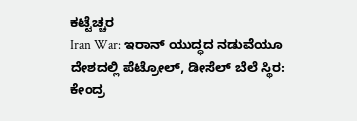ಕಟ್ಟೆಚ್ಚರ
Iran War: ಇರಾನ್ ಯುದ್ಧದ ನಡುವೆಯೂ ದೇಶದಲ್ಲಿ ಪೆಟ್ರೋಲ್, ಡೀಸೆಲ್ ಬೆಲೆ ಸ್ಥಿರ: ಕೇಂದ್ರ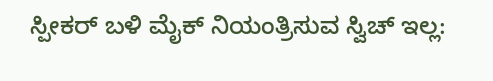ಸ್ಪೀಕರ್ ಬಳಿ ಮೈಕ್ ನಿಯಂತ್ರಿಸುವ ಸ್ವಿಚ್ ಇಲ್ಲ: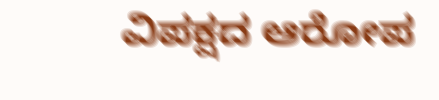ವಿಪಕ್ಷದ ಆರೋಪ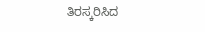ತಿರಸ್ಕರಿಸಿದ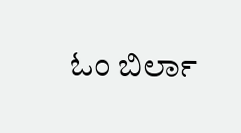ಓಂ ಬಿರ್ಲಾ